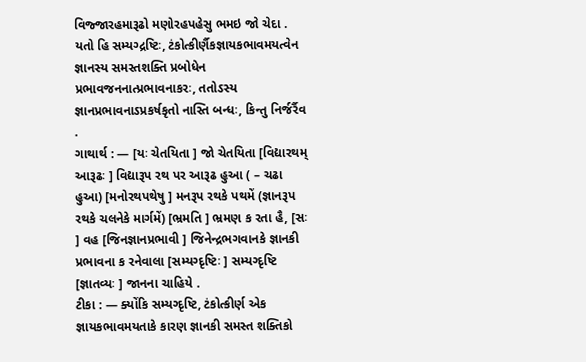વિજ્જારહમારૂઢો મણોરહપહેસુ ભમઇ જો ચેદા .
યતો હિ સમ્યગ્દ્રષ્ટિઃ, ટંકોત્કીર્ણૈકજ્ઞાયકભાવમયત્વેન જ્ઞાનસ્ય સમસ્તશક્તિ પ્રબોધેન પ્રભાવજનનાત્પ્રભાવનાકરઃ, તતોઽસ્ય જ્ઞાનપ્રભાવનાઽપ્રકર્ષકૃતો નાસ્તિ બન્ધઃ, કિન્તુ નિર્જર્રૈવ .
ગાથાર્થ : — [યઃ ચેતયિતા ] જો ચેતયિતા [વિદ્યારથમ્ આરૂઢઃ ] વિદ્યારૂપ રથ પર આરૂઢ હુઆ ( – ચઢા હુઆ) [મનોરથપથેષુ ] મનરૂપ રથકે પથમેં (જ્ઞાનરૂપ રથકે ચલનેકે માર્ગમેં) [ભ્રમતિ ] ભ્રમણ ક રતા હૈ, [સઃ ] વહ [જિનજ્ઞાનપ્રભાવી ] જિનેન્દ્રભગવાનકે જ્ઞાનકી પ્રભાવના ક રનેવાલા [સમ્યગ્દૃષ્ટિઃ ] સમ્યગ્દૃષ્ટિ [જ્ઞાતવ્યઃ ] જાનના ચાહિયે .
ટીકા : — ક્યોંકિ સમ્યગ્દૃષ્ટિ, ટંકોત્કીર્ણ એક જ્ઞાયકભાવમયતાકે કારણ જ્ઞાનકી સમસ્ત શક્તિકો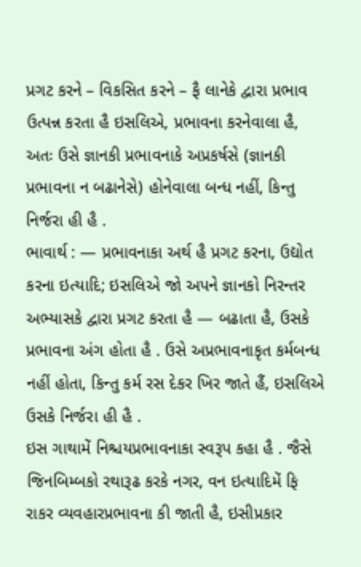પ્રગટ કરને – વિકસિત કરને – ફૈ લાનેકે દ્વારા પ્રભાવ ઉત્પન્ન કરતા હૈ ઇસલિએ, પ્રભાવના કરનેવાલા હૈ, અતઃ ઉસે જ્ઞાનકી પ્રભાવનાકે અપ્રકર્ષસે (જ્ઞાનકી પ્રભાવના ન બઢાનેસે) હોનેવાલા બન્ધ નહીં, કિન્તુ નિર્જરા હી હૈ .
ભાવાર્થ : — પ્રભાવનાકા અર્થ હૈ પ્રગટ કરના, ઉદ્યોત કરના ઇત્યાદિ; ઇસલિએ જો અપને જ્ઞાનકો નિરન્તર અભ્યાસકે દ્વારા પ્રગટ કરતા હૈ — બઢાતા હૈ, ઉસકે પ્રભાવના અંગ હોતા હૈ . ઉસે અપ્રભાવનાકૃત કર્મબન્ધ નહીં હોતા, કિન્તુ કર્મ રસ દેકર ખિર જાતે હૈં, ઇસલિએ ઉસકે નિર્જરા હી હૈ .
ઇસ ગાથામેં નિશ્ચયપ્રભાવનાકા સ્વરૂપ કહા હૈ . જૈસે જિનબિમ્બકો રથારૂઢ કરકે નગર, વન ઇત્યાદિમેં ફિ રાકર વ્યવહારપ્રભાવના કી જાતી હૈ, ઇસીપ્રકાર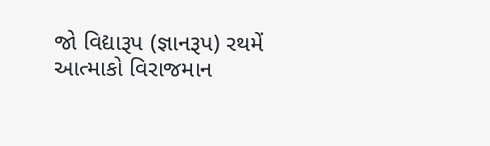જો વિદ્યારૂપ (જ્ઞાનરૂપ) રથમેં આત્માકો વિરાજમાન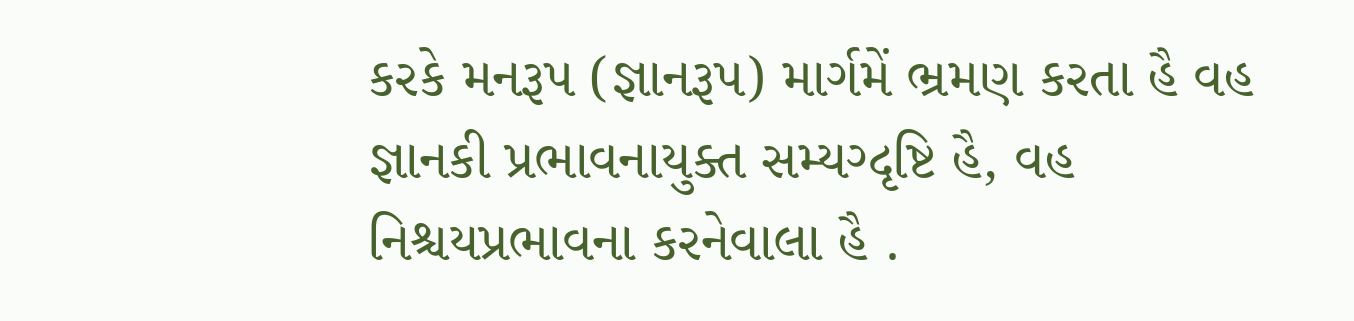કરકે મનરૂપ (જ્ઞાનરૂપ) માર્ગમેં ભ્રમણ કરતા હૈ વહ જ્ઞાનકી પ્રભાવનાયુક્ત સમ્યગ્દૃષ્ટિ હૈ, વહ નિશ્ચયપ્રભાવના કરનેવાલા હૈ .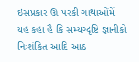ઇસપ્રકાર ઊ પરકી ગાથાઓંમેં યહ કહા હૈ કિ સમ્યગ્દૃષ્ટિ જ્ઞાનીકો નિઃશંકિત આદિ આઠ